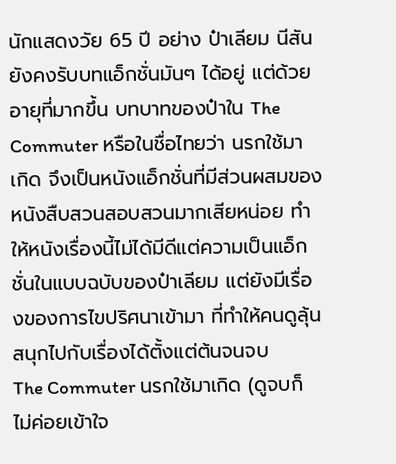นักแสดงวัย 65 ปี อย่าง ป๋าเลียม นีสัน ยังคงรับบทแอ็กชั่นมันๆ ได้อยู่ แต่ด้วยอายุที่มากขึ้น บทบาทของป๋าใน The Commuter หรือในชื่อไทยว่า นรกใช้มาเกิด จึงเป็นหนังแอ็กชั่นที่มีส่วนผสมของหนังสืบสวนสอบสวนมากเสียหน่อย ทำให้หนังเรื่องนี้ไม่ได้มีดีแต่ความเป็นแอ็กชั่นในแบบฉบับของป๋าเลียม แต่ยังมีเรื่องของการไขปริศนาเข้ามา ที่ทำให้คนดูลุ้นสนุกไปกับเรื่องได้ตั้งแต่ต้นจนจบ
The Commuter นรกใช้มาเกิด (ดูจบก็ไม่ค่อยเข้าใจ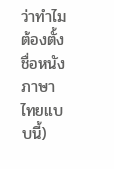ว่าทำไมต้องตั้งชื่อหนังภาษาไทยแบบนี้)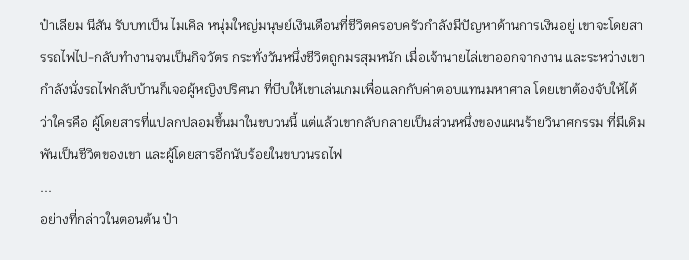ป๋าเลียม นีสัน รับบทเป็น ไมเคิล หนุ่มใหญ่มนุษย์เงินเดือนที่ชีวิตครอบครัวกำลังมีปัญหาด้านการเงินอยู่ เขาจะโดยสารรถไฟไป-กลับทำงานจนเป็นกิจวัตร กระทั่งวันหนึ่งชีวิตถูกมรสุมหนัก เมื่อเจ้านายไล่เขาออกจากงาน และระหว่างเขากำลังนั่งรถไฟกลับบ้านก็เจอผู้หญิงปริศนา ที่บีบให้เขาเล่นเกมเพื่อแลกกับค่าตอบแทนมหาศาล โดยเขาต้องจับให้ได้ว่าใครคือ ผู้โดยสารที่แปลกปลอมขึ้นมาในขบวนนี้ แต่แล้วเขากลับกลายเป็นส่วนหนึ่งของแผนร้ายวินาศกรรม ที่มีเดิมพันเป็นชีวิตของเขา และผู้โดยสารอีกนับร้อยในขบวนรถไฟ
...
อย่างที่กล่าวในตอนต้น ป๋า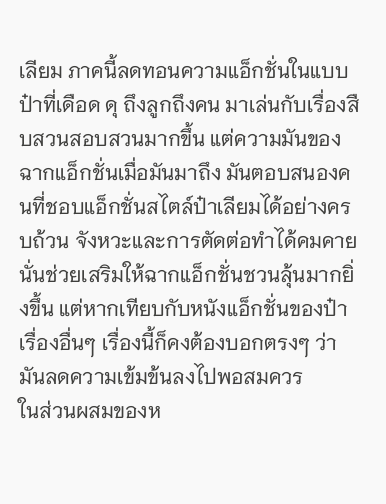เลียม ภาคนี้ลดทอนความแอ็กชั่นในแบบป๋าที่เดือด ดุ ถึงลูกถึงคน มาเล่นกับเรื่องสืบสวนสอบสวนมากขึ้น แต่ความมันของฉากแอ็กชั่นเมื่อมันมาถึง มันตอบสนองคนที่ชอบแอ็กชั่นสไตล์ป๋าเลียมได้อย่างครบถ้วน จังหวะและการตัดต่อทำได้คมคาย นั่นช่วยเสริมให้ฉากแอ็กชั่นชวนลุ้นมากยิ่งขึ้น แต่หากเทียบกับหนังแอ็กชั่นของป๋าเรื่องอื่นๆ เรื่องนี้ก็คงต้องบอกตรงๆ ว่ามันลดความเข้มข้นลงไปพอสมควร
ในส่วนผสมของห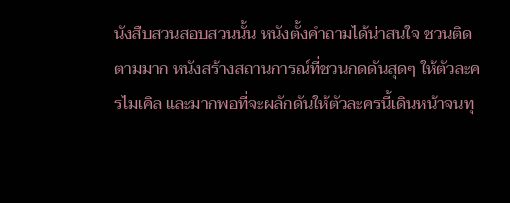นังสืบสวนสอบสวนนั้น หนังตั้งคำถามได้น่าสนใจ ชวนติดตามมาก หนังสร้างสถานการณ์ที่ชวนกดดันสุดๆ ให้ตัวละครไมเคิล และมากพอที่จะผลักดันให้ตัวละครนี้เดินหน้าจนทุ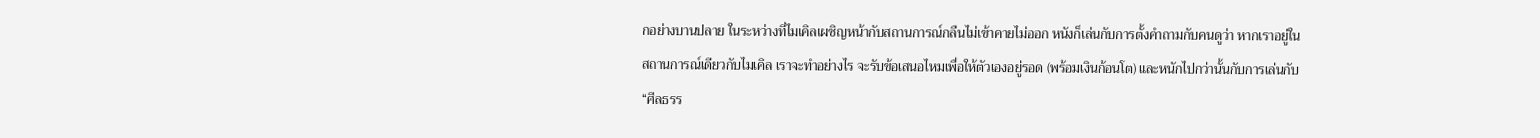กอย่างบานปลาย ในระหว่างที่ไมเคิลเผชิญหน้ากับสถานการณ์กลืนไม่เข้าคายไม่ออก หนังก็เล่นกับการตั้งคำถามกับคนดูว่า หากเราอยู่ในสถานการณ์เดียวกับไมเคิล เราจะทำอย่างไร จะรับข้อเสนอไหมเพื่อให้ตัวเองอยู่รอด (พร้อมเงินก้อนโต) และหนักไปกว่านั้นกับการเล่นกับ “ศีลธรร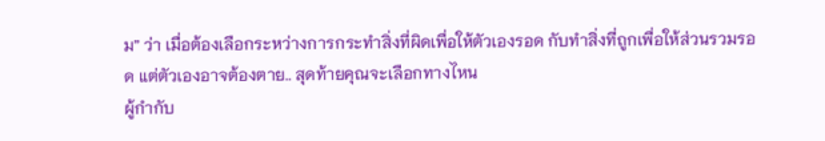ม” ว่า เมื่อต้องเลือกระหว่างการกระทำสิ่งที่ผิดเพื่อให้ตัวเองรอด กับทำสิ่งที่ถูกเพื่อให้ส่วนรวมรอด แต่ตัวเองอาจต้องตาย.. สุดท้ายคุณจะเลือกทางไหน
ผู้กำกับ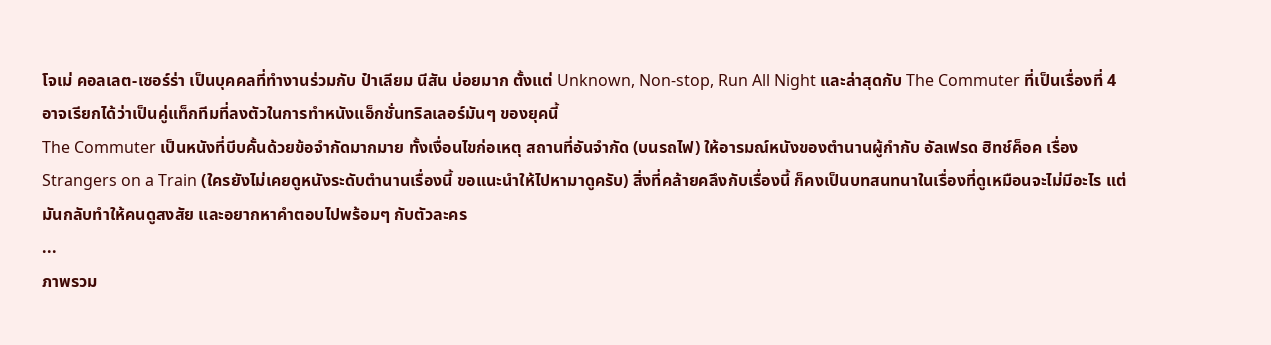โจเม่ คอลเลต-เซอร์ร่า เป็นบุคคลที่ทำงานร่วมกับ ป๋าเลียม นีสัน บ่อยมาก ตั้งแต่ Unknown, Non-stop, Run All Night และล่าสุดกับ The Commuter ที่เป็นเรื่องที่ 4 อาจเรียกได้ว่าเป็นคู่แท็กทีมที่ลงตัวในการทำหนังแอ็กชั่นทริลเลอร์มันๆ ของยุคนี้
The Commuter เป็นหนังที่บีบคั้นด้วยข้อจำกัดมากมาย ทั้งเงื่อนไขก่อเหตุ สถานที่อันจำกัด (บนรถไฟ) ให้อารมณ์หนังของตำนานผู้กำกับ อัลเฟรด ฮิทช์ค็อค เรื่อง Strangers on a Train (ใครยังไม่เคยดูหนังระดับตำนานเรื่องนี้ ขอแนะนำให้ไปหามาดูครับ) สิ่งที่คล้ายคลึงกับเรื่องนี้ ก็คงเป็นบทสนทนาในเรื่องที่ดูเหมือนจะไม่มีอะไร แต่มันกลับทำให้คนดูสงสัย และอยากหาคำตอบไปพร้อมๆ กับตัวละคร
...
ภาพรวม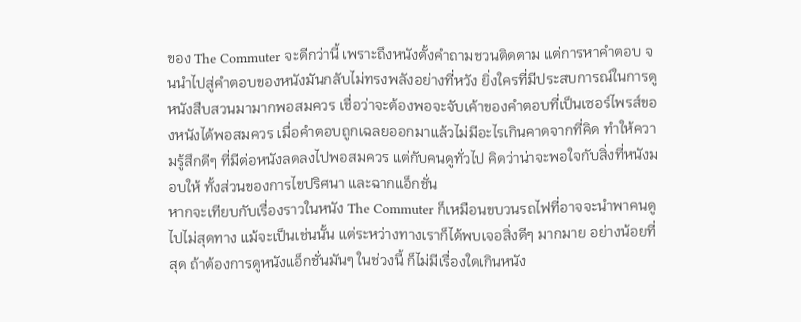ของ The Commuter จะดีกว่านี้ เพราะถึงหนังตั้งคำถามชวนติดตาม แต่การหาคำตอบ จนนำไปสู่คำตอบของหนังมันกลับไม่ทรงพลังอย่างที่หวัง ยิ่งใครที่มีประสบการณ์ในการดูหนังสืบสวนมามากพอสมควร เชื่อว่าจะต้องพอจะจับเค้าของคำตอบที่เป็นเซอร์ไพรส์ของหนังได้พอสมควร เมื่อคำตอบถูกเฉลยออกมาแล้วไม่มีอะไรเกินคาดจากที่คิด ทำให้ความรู้สึกดีๆ ที่มีต่อหนังลดลงไปพอสมควร แต่กับคนดูทั่วไป คิดว่าน่าจะพอใจกับสิ่งที่หนังมอบให้ ทั้งส่วนของการไขปริศนา และฉากแอ็กชั่น
หากจะเทียบกับเรื่องราวในหนัง The Commuter ก็เหมือนขบวนรถไฟที่อาจจะนำพาคนดูไปไม่สุดทาง แม้จะเป็นเช่นนั้น แต่ระหว่างทางเราก็ได้พบเจอสิ่งดีๆ มากมาย อย่างน้อยที่สุด ถ้าต้องการดูหนังแอ็กชั่นมันๆ ในช่วงนี้ ก็ไม่มีเรื่องใดเกินหนัง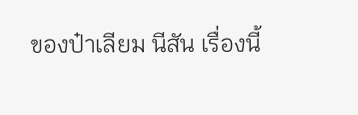ของป๋าเลียม นีสัน เรื่องนี้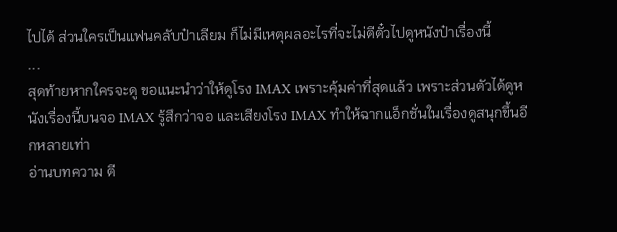ไปได้ ส่วนใครเป็นแฟนคลับป๋าเลียม ก็ไม่มีเหตุผลอะไรที่จะไม่ตีตั๋วไปดูหนังป๋าเรื่องนี้
...
สุดท้ายหากใครจะดู ขอแนะนำว่าให้ดูโรง IMAX เพราะคุ้มค่าที่สุดแล้ว เพราะส่วนตัวได้ดูหนังเรื่องนี้บนจอ IMAX รู้สึกว่าจอ และเสียงโรง IMAX ทำให้ฉากแอ็กชั่นในเรื่องดูสนุกขึ้นอีกหลายเท่า
อ่านบทความ ตี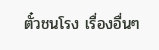ตั๋วชนโรง เรื่องอื่นๆ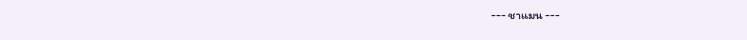--- ชาแมน ---